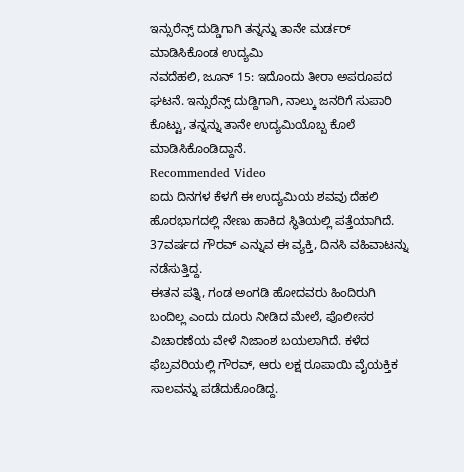ಇನ್ಸುರೆನ್ಸ್ ದುಡ್ಡಿಗಾಗಿ ತನ್ನನ್ನು ತಾನೇ ಮರ್ಡರ್ ಮಾಡಿಸಿಕೊಂಡ ಉದ್ಯಮಿ
ನವದೆಹಲಿ, ಜೂನ್ 15: ಇದೊಂದು ತೀರಾ ಅಪರೂಪದ ಘಟನೆ. ಇನ್ಸುರೆನ್ಸ್ ದುಡ್ದಿಗಾಗಿ, ನಾಲ್ಕು ಜನರಿಗೆ ಸುಪಾರಿ ಕೊಟ್ಟು, ತನ್ನನ್ನು ತಾನೇ ಉದ್ಯಮಿಯೊಬ್ಬ ಕೊಲೆ ಮಾಡಿಸಿಕೊಂಡಿದ್ದಾನೆ.
Recommended Video
ಐದು ದಿನಗಳ ಕೆಳಗೆ ಈ ಉದ್ಯಮಿಯ ಶವವು ದೆಹಲಿ ಹೊರಭಾಗದಲ್ಲಿ ನೇಣು ಹಾಕಿದ ಸ್ಥಿತಿಯಲ್ಲಿ ಪತ್ತೆಯಾಗಿದೆ. 37ವರ್ಷದ ಗೌರವ್ ಎನ್ನುವ ಈ ವ್ಯಕ್ತಿ, ದಿನಸಿ ವಹಿವಾಟನ್ನು ನಡೆಸುತ್ತಿದ್ದ.
ಈತನ ಪತ್ನಿ, ಗಂಡ ಅಂಗಡಿ ಹೋದವರು ಹಿಂದಿರುಗಿ ಬಂದಿಲ್ಲ ಎಂದು ದೂರು ನೀಡಿದ ಮೇಲೆ, ಪೊಲೀಸರ ವಿಚಾರಣೆಯ ವೇಳೆ ನಿಜಾಂಶ ಬಯಲಾಗಿದೆ. ಕಳೆದ ಫೆಬ್ರವರಿಯಲ್ಲಿ ಗೌರವ್, ಆರು ಲಕ್ಷ ರೂಪಾಯಿ ವೈಯಕ್ತಿಕ ಸಾಲವನ್ನು ಪಡೆದುಕೊಂಡಿದ್ದ.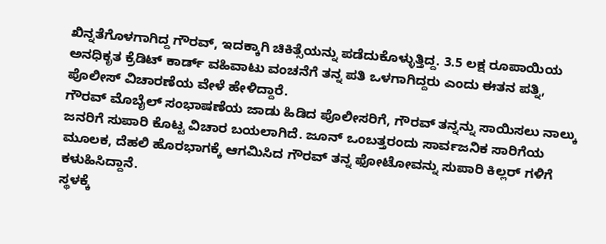ಖಿನ್ನತೆಗೊಳಗಾಗಿದ್ದ ಗೌರವ್, ಇದಕ್ಕಾಗಿ ಚಿಕಿತ್ಸೆಯನ್ನು ಪಡೆದುಕೊಳ್ಳುತ್ತಿದ್ದ. 3.5 ಲಕ್ಷ ರೂಪಾಯಿಯ ಅನಧಿಕೃತ ಕ್ರೆಡಿಟ್ ಕಾರ್ಡ್ ವಹಿವಾಟು ವಂಚನೆಗೆ ತನ್ನ ಪತಿ ಒಳಗಾಗಿದ್ದರು ಎಂದು ಈತನ ಪತ್ನಿ, ಪೊಲೀಸ್ ವಿಚಾರಣೆಯ ವೇಳೆ ಹೇಳಿದ್ದಾರೆ.
ಗೌರವ್ ಮೊಬೈಲ್ ಸಂಭಾಷಣೆಯ ಜಾಡು ಹಿಡಿದ ಪೊಲೀಸರಿಗೆ, ಗೌರವ್ ತನ್ನನ್ನು ಸಾಯಿಸಲು ನಾಲ್ಕು ಜನರಿಗೆ ಸುಪಾರಿ ಕೊಟ್ಟ ವಿಚಾರ ಬಯಲಾಗಿದೆ. ಜೂನ್ ಒಂಬತ್ತರಂದು ಸಾರ್ವಜನಿಕ ಸಾರಿಗೆಯ ಮೂಲಕ, ದೆಹಲಿ ಹೊರಭಾಗಕ್ಕೆ ಆಗಮಿಸಿದ ಗೌರವ್ ತನ್ನ ಫೋಟೋವನ್ನು ಸುಪಾರಿ ಕಿಲ್ಲರ್ ಗಳಿಗೆ ಕಳುಹಿಸಿದ್ದಾನೆ.
ಸ್ಥಳಕ್ಕೆ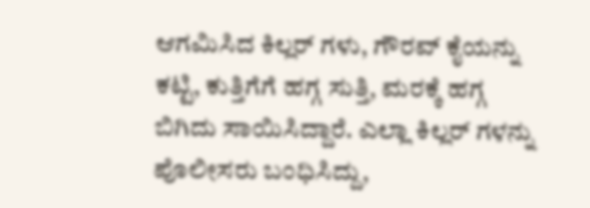ಆಗಮಿಸಿದ ಕಿಲ್ಲರ್ ಗಳು, ಗೌರವ್ ಕೈಯನ್ನು ಕಟ್ಟಿ, ಕುತ್ತಿಗೆಗೆ ಹಗ್ಗ ಸುತ್ತಿ, ಮರಕ್ಕೆ ಹಗ್ಗ ಬಿಗಿದು ಸಾಯಿಸಿದ್ದಾರೆ. ಎಲ್ಲಾ ಕಿಲ್ಲರ್ ಗಳನ್ನು ಪೊಲೀಸರು ಬಂಧಿಸಿದ್ದು,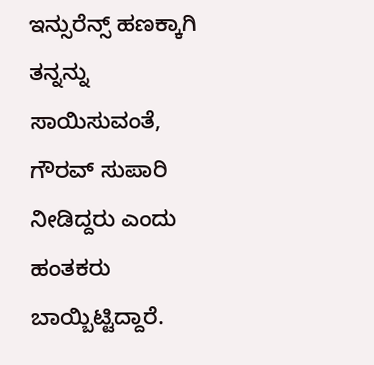ಇನ್ಸುರೆನ್ಸ್ ಹಣಕ್ಕಾಗಿ ತನ್ನನ್ನು ಸಾಯಿಸುವಂತೆ, ಗೌರವ್ ಸುಪಾರಿ ನೀಡಿದ್ದರು ಎಂದು ಹಂತಕರು ಬಾಯ್ಬಿಟ್ಟಿದ್ದಾರೆ.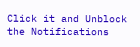Click it and Unblock the Notifications